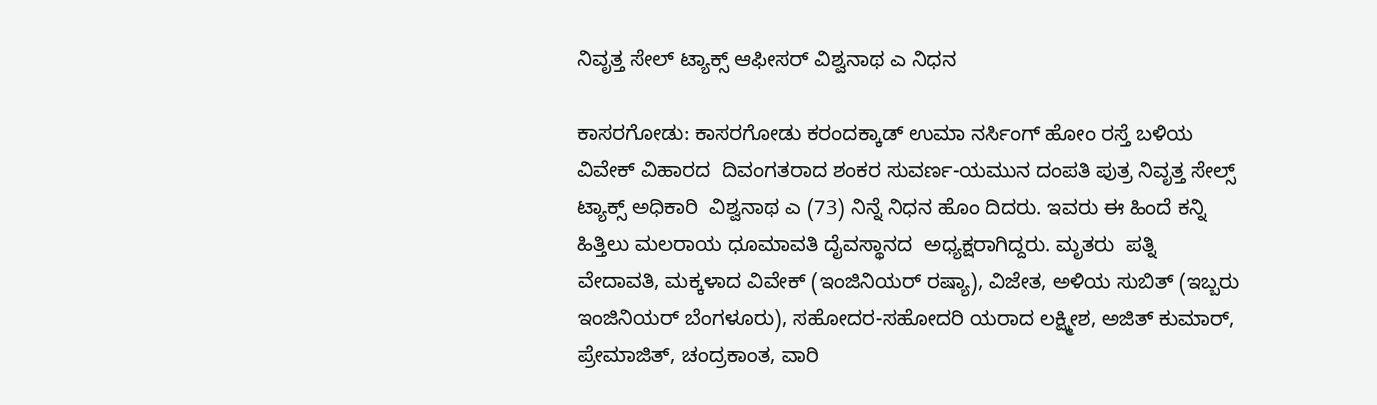ನಿವೃತ್ತ ಸೇಲ್ ಟ್ಯಾಕ್ಸ್ ಆಫೀಸರ್ ವಿಶ್ವನಾಥ ಎ ನಿಧನ

ಕಾಸರಗೋಡು: ಕಾಸರಗೋಡು ಕರಂದಕ್ಕಾಡ್ ಉಮಾ ನರ್ಸಿಂಗ್ ಹೋಂ ರಸ್ತೆ ಬಳಿಯ ವಿವೇಕ್ ವಿಹಾರದ  ದಿವಂಗತರಾದ ಶಂಕರ ಸುವರ್ಣ-ಯಮುನ ದಂಪತಿ ಪುತ್ರ ನಿವೃತ್ತ ಸೇಲ್ಸ್ ಟ್ಯಾಕ್ಸ್ ಅಧಿಕಾರಿ  ವಿಶ್ವನಾಥ ಎ (73) ನಿನ್ನೆ ನಿಧನ ಹೊಂ ದಿದರು. ಇವರು ಈ ಹಿಂದೆ ಕನ್ನಿ ಹಿತ್ತಿಲು ಮಲರಾಯ ಧೂಮಾವತಿ ದೈವಸ್ಥಾನದ  ಅಧ್ಯಕ್ಷರಾಗಿದ್ದರು. ಮೃತರು  ಪತ್ನಿ ವೇದಾವತಿ, ಮಕ್ಕಳಾದ ವಿವೇಕ್ (ಇಂಜಿನಿಯರ್ ರಷ್ಯಾ), ವಿಜೇತ, ಅಳಿಯ ಸುಬಿತ್ (ಇಬ್ಬರು ಇಂಜಿನಿಯರ್ ಬೆಂಗಳೂರು), ಸಹೋದರ-ಸಹೋದರಿ ಯರಾದ ಲಕ್ಷ್ಮೀಶ, ಅಜಿತ್ ಕುಮಾರ್, ಪ್ರೇಮಾಜಿತ್, ಚಂದ್ರಕಾಂತ, ವಾರಿ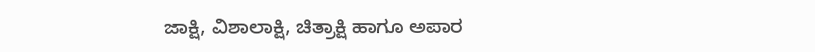ಜಾಕ್ಷಿ, ವಿಶಾಲಾಕ್ಷಿ, ಚಿತ್ರಾಕ್ಷಿ ಹಾಗೂ ಅಪಾರ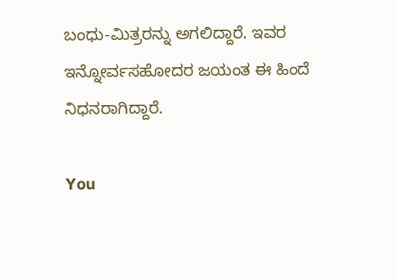ಬಂಧು-ಮಿತ್ರರನ್ನು ಅಗಲಿದ್ದಾರೆ. ಇವರ ಇನ್ನೋರ್ವಸಹೋದರ ಜಯಂತ ಈ ಹಿಂದೆ ನಿಧನರಾಗಿದ್ದಾರೆ.

You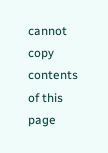cannot copy contents of this page